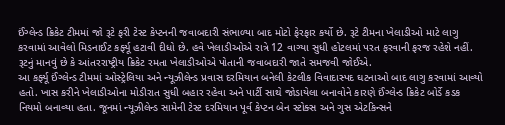ઈંગ્લેન્ડ ક્રિકેટ ટીમમાં જો રૂટે ફરી ટેસ્ટ કેપ્ટનની જવાબદારી સંભાળ્યા બાદ મોટો ફેરફાર કર્યો છે. રૂટે ટીમના ખેલાડીઓ માટે લાગુ કરવામાં આવેલો મિડનાઈટ કર્ફ્યૂ હટાવી દીધો છે. હવે ખેલાડીઓએ રાત્રે 12 વાગ્યા સુધી હોટલમાં પરત ફરવાની ફરજ રહેશે નહીં. રૂટનું માનવું છે કે આંતરરાષ્ટ્રીય ક્રિકેટ રમતા ખેલાડીઓએ પોતાની જવાબદારી જાતે સમજવી જોઈએ.
આ કર્ફ્યૂ ઈંગ્લેન્ડ ટીમમાં ઓસ્ટ્રેલિયા અને ન્યૂઝીલેન્ડ પ્રવાસ દરમિયાન બનેલી કેટલીક વિવાદાસ્પદ ઘટનાઓ બાદ લાગુ કરવામાં આવ્યો હતો. ખાસ કરીને ખેલાડીઓના મોડીરાત સુધી બહાર રહેવા અને પાર્ટી સાથે જોડાયેલા બનાવોને કારણે ઈંગ્લેન્ડ ક્રિકેટ બોર્ડે કડક નિયમો બનાવ્યા હતા. જૂનમાં ન્યૂઝીલેન્ડ સામેની ટેસ્ટ દરમિયાન પૂર્વ કેપ્ટન બેન સ્ટોક્સ અને ગુસ એટકિન્સને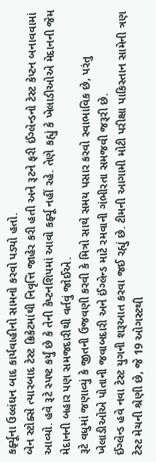કર્ફ્યૂના ઉલ્લંઘન બાદ કાર્યવાહીનો સામનો કરવો પડ્યો હતો.
બેન સ્ટોક્સે ત્યારબાદ ટેસ્ટ ક્રિકેટમાંથી નિવૃત્તિ જાહેર કરી હતી અને રૂટને ફરી ઈંગ્લેન્ડનો ટેસ્ટ કેપ્ટન બનાવવામાં આવ્યો. હવે રૂટે સ્પષ્ટ કર્યું છે કે તેની કેપ્ટનશિપમાં આવો કર્ફ્યૂ નહીં રહે. તેણે કહ્યું કે ખેલાડીઓએ મેદાનની જેમ મેદાનની બહાર પણ સમજદારીથી વર્તવું જોઈએ.
રૂટે વધુમાં જણાવ્યું કે જીતની ઉજવણી કરવી કે મિત્રો સાથે સમય પસાર કરવો સ્વાભાવિક છે, પરંતુ ખેલાડીઓએ પોતાની જવાબદારી અને ઈંગ્લેન્ડ માટે રમવાની ગંભીરતા સમજવી જરૂરી છે.
ઈંગ્લેન્ડ હવે નવા ટેસ્ટ યુગની શરૂઆત કરવા જઈ રહ્યું છે. ટીમની આગામી મોટી પરીક્ષા પાકિસ્તાન સામેની ત્રણ ટેસ્ટ મેચની શ્રેણી છે, જે 19 ઓગસ્ટથી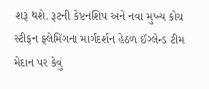શરૂ થશે. રૂટની કેપ્ટનશિપ અને નવા મુખ્ય કોચ સ્ટીફન ફ્લેમિંગના માર્ગદર્શન હેઠળ ઈંગ્લેન્ડ ટીમ મેદાન પર કેવું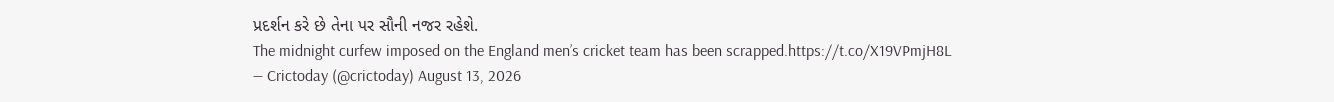પ્રદર્શન કરે છે તેના પર સૌની નજર રહેશે.
The midnight curfew imposed on the England men’s cricket team has been scrapped.https://t.co/X19VPmjH8L
— Crictoday (@crictoday) August 13, 2026